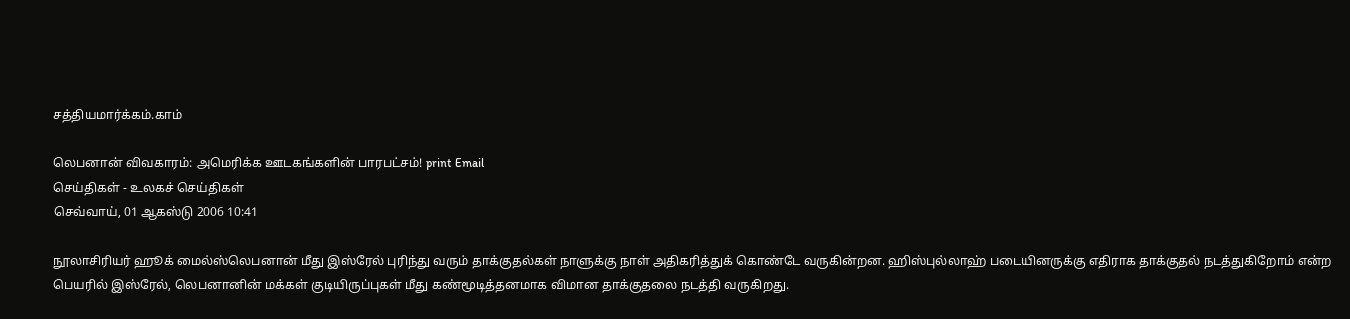சத்தியமார்க்கம்.காம்

லெபனான் விவகாரம்: அமெரிக்க ஊடகங்களின் பாரபட்சம்! print Email
செய்திகள் - உலகச் செய்திகள்
செவ்வாய், 01 ஆகஸ்டு 2006 10:41

நூலாசிரியர் ஹூக் மைல்ஸ்லெபனான் மீது இஸ்ரேல் புரிந்து வரும் தாக்குதல்கள் நாளுக்கு நாள் அதிகரித்துக் கொண்டே வருகின்றன. ஹிஸ்புல்லாஹ் படையினருக்கு எதிராக தாக்குதல் நடத்துகிறோம் என்ற பெயரில் இஸ்ரேல், லெபனானின் மக்கள் குடியிருப்புகள் மீது கண்மூடித்தனமாக விமான தாக்குதலை நடத்தி வருகிறது.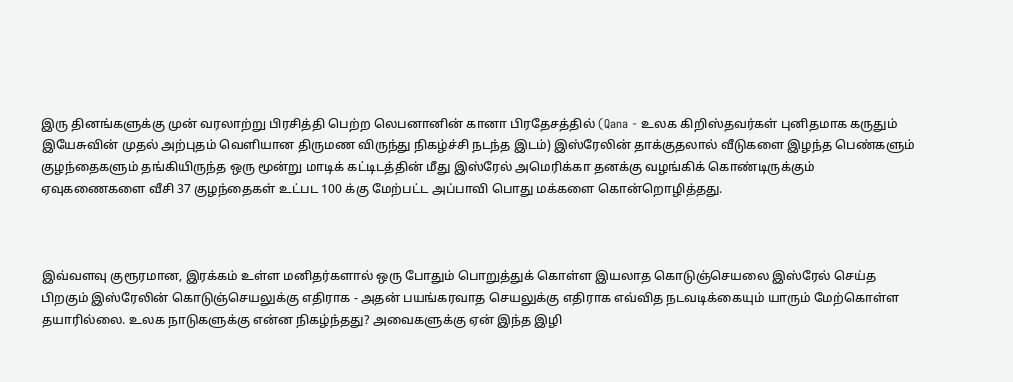இரு தினங்களுக்கு முன் வரலாற்று பிரசித்தி பெற்ற லெபனானின் கானா பிரதேசத்தில் (Qana - உலக கிறிஸ்தவர்கள் புனிதமாக கருதும் இயேசுவின் முதல் அற்புதம் வெளியான திருமண விருந்து நிகழ்ச்சி நடந்த இடம்) இஸ்ரேலின் தாக்குதலால் வீடுகளை இழந்த பெண்களும் குழந்தைகளும் தங்கியிருந்த ஒரு மூன்று மாடிக் கட்டிடத்தின் மீது இஸ்ரேல் அமெரிக்கா தனக்கு வழங்கிக் கொண்டிருக்கும் ஏவுகணைகளை வீசி 37 குழந்தைகள் உட்பட 100 க்கு மேற்பட்ட அப்பாவி பொது மக்களை கொன்றொழித்தது.



இவ்வளவு குரூரமான, இரக்கம் உள்ள மனிதர்களால் ஒரு போதும் பொறுத்துக் கொள்ள இயலாத கொடுஞ்செயலை இஸ்ரேல் செய்த பிறகும் இஸ்ரேலின் கொடுஞ்செயலுக்கு எதிராக - அதன் பயங்கரவாத செயலுக்கு எதிராக எவ்வித நடவடிக்கையும் யாரும் மேற்கொள்ள தயாரில்லை. உலக நாடுகளுக்கு என்ன நிகழ்ந்தது? அவைகளுக்கு ஏன் இந்த இழி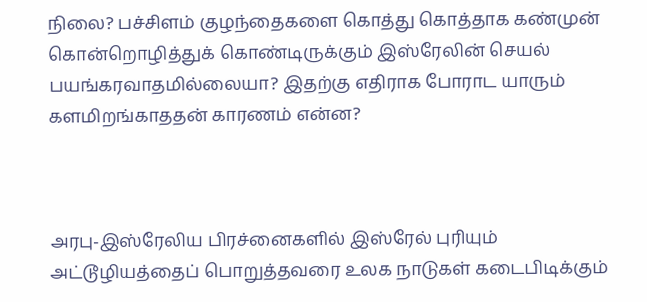நிலை? பச்சிளம் குழந்தைகளை கொத்து கொத்தாக கண்முன் கொன்றொழித்துக் கொண்டிருக்கும் இஸ்ரேலின் செயல் பயங்கரவாதமில்லையா? இதற்கு எதிராக போராட யாரும் களமிறங்காததன் காரணம் என்ன?



அரபு-இஸ்ரேலிய பிரச்னைகளில் இஸ்ரேல் புரியும் அட்டூழியத்தைப் பொறுத்தவரை உலக நாடுகள் கடைபிடிக்கும்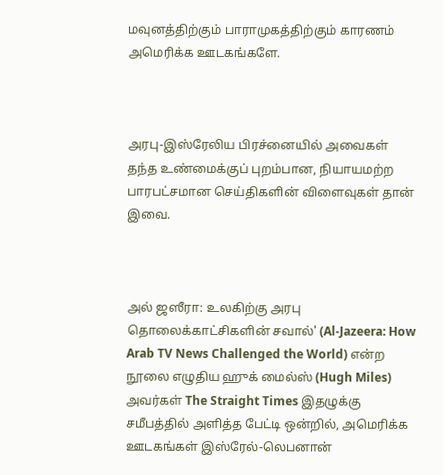மவுனத்திற்கும் பாராமுகத்திற்கும் காரணம் அமெரிக்க ஊடகங்களே.



அரபு-இஸ்ரேலிய பிரச்னையில் அவைகள் தந்த உண்மைக்குப் புறம்பான, நியாயமற்ற பாரபட்சமான செய்திகளின் விளைவுகள் தான் இவை.



அல் ஜஸீரா: உலகிற்கு அரபு தொலைக்காட்சிகளின் சவால்' (Al-Jazeera: How Arab TV News Challenged the World) என்ற நூலை எழுதிய ஹுக் மைல்ஸ் (Hugh Miles) அவர்கள் The Straight Times இதழுக்கு சமீபத்தில் அளித்த பேட்டி ஒன்றில், அமெரிக்க ஊடகங்கள் இஸ்ரேல்-லெபனான்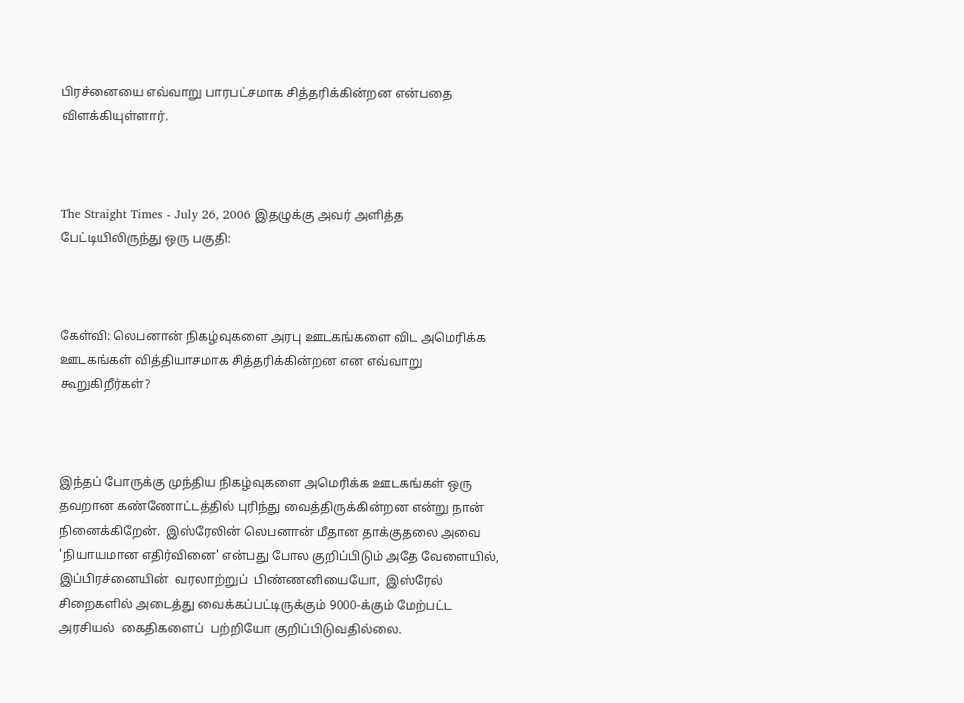பிரச்னையை எவ்வாறு பாரபட்சமாக சித்தரிக்கின்றன என்பதை விளக்கியுள்ளார்.



The Straight Times - July 26, 2006 இதழுக்கு அவர் அளித்த பேட்டியிலிருந்து ஒரு பகுதி:



கேள்வி: லெபனான் நிகழ்வுகளை அரபு ஊடகங்களை விட அமெரிக்க ஊடகங்கள் வித்தியாசமாக சித்தரிக்கின்றன என எவ்வாறு கூறுகிறீர்கள்?



இந்தப் போருக்கு முந்திய நிகழ்வுகளை அமெரிக்க ஊடகங்கள் ஒரு தவறான கண்ணோட்டத்தில் புரிந்து வைத்திருக்கின்றன என்று நான் நினைக்கிறேன்.  இஸ்ரேலின் லெபனான் மீதான தாக்குதலை அவை 'நியாயமான எதிர்வினை' என்பது போல குறிப்பிடும் அதே வேளையில், இப்பிரச்னையின்  வரலாற்றுப்  பிண்ணனியையோ,  இஸ்ரேல் சிறைகளில் அடைத்து வைக்கப்பட்டிருக்கும் 9000-க்கும் மேற்பட்ட அரசியல்  கைதிகளைப்  பற்றியோ குறிப்பிடுவதில்லை.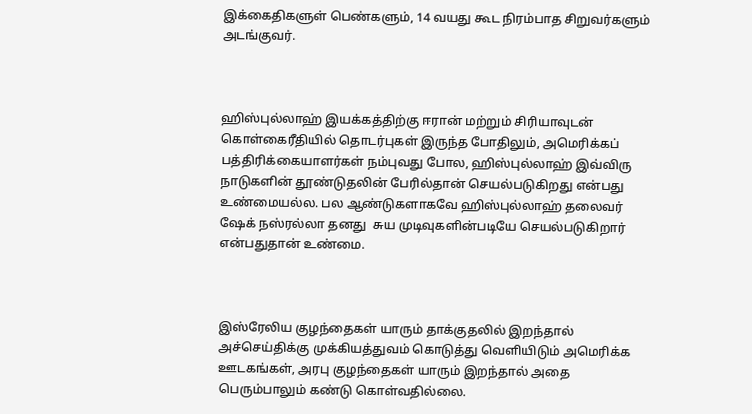இக்கைதிகளுள் பெண்களும், 14 வயது கூட நிரம்பாத சிறுவர்களும் அடங்குவர்.



ஹிஸ்புல்லாஹ் இயக்கத்திற்கு ஈரான் மற்றும் சிரியாவுடன் கொள்கைரீதியில் தொடர்புகள் இருந்த போதிலும், அமெரிக்கப் பத்திரிக்கையாளர்கள் நம்புவது போல, ஹிஸ்புல்லாஹ் இவ்விரு நாடுகளின் தூண்டுதலின் பேரில்தான் செயல்படுகிறது என்பது உண்மையல்ல. பல ஆண்டுகளாகவே ஹிஸ்புல்லாஹ் தலைவர் ஷேக் நஸ்ரல்லா தனது  சுய முடிவுகளின்படியே செயல்படுகிறார் என்பதுதான் உண்மை.



இஸ்ரேலிய குழந்தைகள் யாரும் தாக்குதலில் இறந்தால் அச்செய்திக்கு முக்கியத்துவம் கொடுத்து வெளியிடும் அமெரிக்க ஊடகங்கள், அரபு குழந்தைகள் யாரும் இறந்தால் அதை பெரும்பாலும் கண்டு கொள்வதில்லை.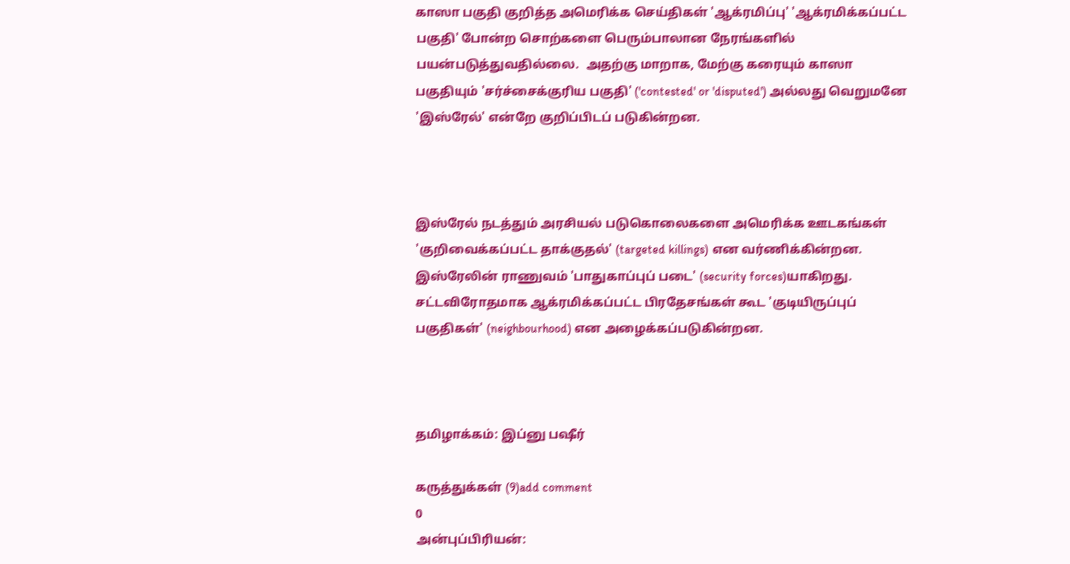காஸா பகுதி குறித்த அமெரிக்க செய்திகள் 'ஆக்ரமிப்பு' 'ஆக்ரமிக்கப்பட்ட பகுதி' போன்ற சொற்களை பெரும்பாலான நேரங்களில் பயன்படுத்துவதில்லை.  அதற்கு மாறாக, மேற்கு கரையும் காஸா பகுதியும் 'சர்ச்சைக்குரிய பகுதி' ('contested' or 'disputed') அல்லது வெறுமனே 'இஸ்ரேல்' என்றே குறிப்பிடப் படுகின்றன.



இஸ்ரேல் நடத்தும் அரசியல் படுகொலைகளை அமெரிக்க ஊடகங்கள் 'குறிவைக்கப்பட்ட தாக்குதல்' (targeted killings) என வர்ணிக்கின்றன. இஸ்ரேலின் ராணுவம் 'பாதுகாப்புப் படை' (security forces)யாகிறது. சட்டவிரோதமாக ஆக்ரமிக்கப்பட்ட பிரதேசங்கள் கூட 'குடியிருப்புப் பகுதிகள்' (neighbourhood) என அழைக்கப்படுகின்றன.



தமிழாக்கம்: இப்னு பஷீர்

கருத்துக்கள் (9)add comment
0
அன்புப்பிரியன்: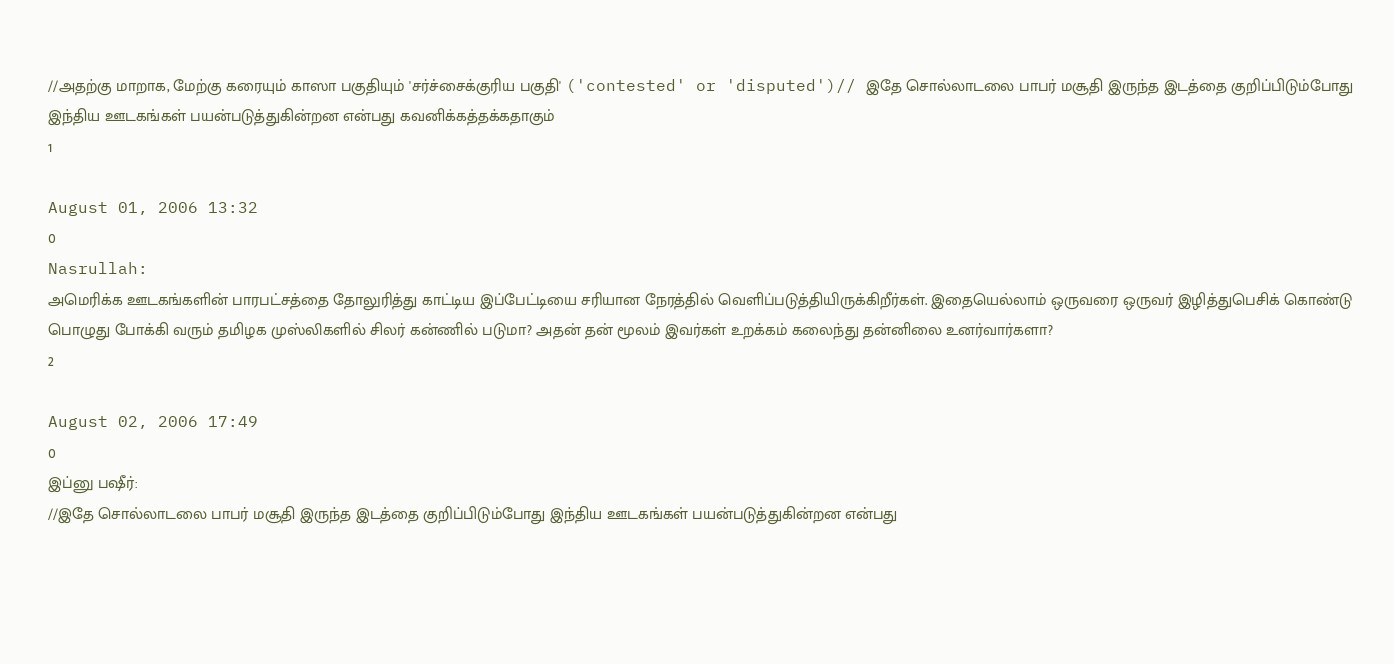//அதற்கு மாறாக, மேற்கு கரையும் காஸா பகுதியும் 'சர்ச்சைக்குரிய பகுதி' ('contested' or 'disputed')// இதே சொல்லாடலை பாபர் மசூதி இருந்த இடத்தை குறிப்பிடும்போது இந்திய ஊடகங்கள் பயன்படுத்துகின்றன என்பது கவனிக்கத்தக்கதாகும்
1

August 01, 2006 13:32
0
Nasrullah:
அமெரிக்க ஊடகங்களின் பாரபட்சத்தை தோலுரித்து காட்டிய இப்பேட்டியை சரியான நேரத்தில் வெளிப்படுத்தியிருக்கிறீர்கள். இதையெல்லாம் ஒருவரை ஒருவர் இழித்துபெசிக் கொண்டு பொழுது போக்கி வரும் தமிழக முஸ்லிகளில் சிலர் கன்ணில் படுமா? அதன் தன் மூலம் இவர்கள் உறக்கம் கலைந்து தன்னிலை உனர்வார்களா?
2

August 02, 2006 17:49
0
இப்னு பஷீர்:
//இதே சொல்லாடலை பாபர் மசூதி இருந்த இடத்தை குறிப்பிடும்போது இந்திய ஊடகங்கள் பயன்படுத்துகின்றன என்பது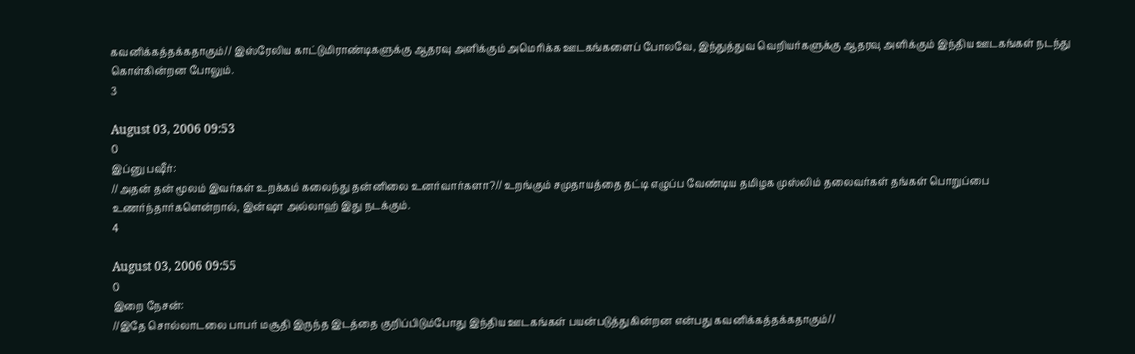கவனிக்கத்தக்கதாகும்// இஸ்ரேலிய காட்டுமிராண்டிகளுக்கு ஆதரவு அளிக்கும் அமெரிக்க ஊடகங்களைப் போலவே, இந்துத்துவ வெறியர்களுக்கு ஆதரவு அளிக்கும் இந்திய ஊடகங்கள் நடந்து கொள்கின்றன போலும்.
3

August 03, 2006 09:53
0
இப்னு பஷீர்:
//அதன் தன் மூலம் இவர்கள் உறக்கம் கலைந்து தன்னிலை உனர்வார்களா?// உறங்கும் சமுதாயத்தை தட்டி எழுப்ப வேண்டிய தமிழக முஸ்லிம் தலைவர்கள் தங்கள் பொறுப்பை உணர்ந்தார்களென்றால், இன்ஷா அல்லாஹ் இது நடக்கும்.
4

August 03, 2006 09:55
0
இறை நேசன்:
//இதே சொல்லாடலை பாபர் மசூதி இருந்த இடத்தை குறிப்பிடும்போது இந்திய ஊடகங்கள் பயன்படுத்துகின்றன என்பது கவனிக்கத்தக்கதாகும்//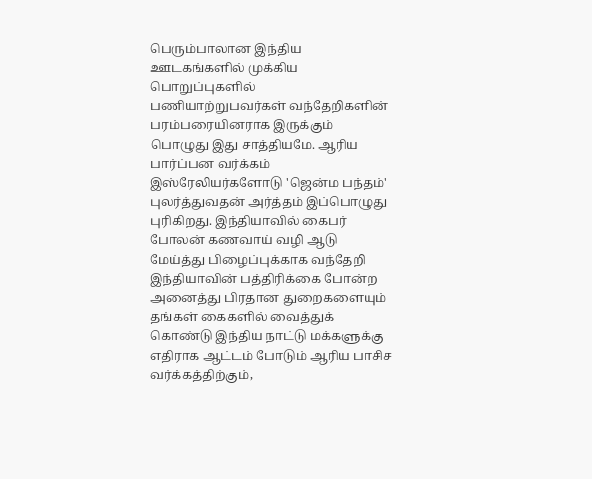பெரும்பாலான இந்திய ஊடகங்களில் முக்கிய பொறுப்புகளில் பணியாற்றுபவர்கள் வந்தேறிகளின் பரம்பரையினராக இருக்கும் பொழுது இது சாத்தியமே. ஆரிய பார்ப்பன வர்க்கம் இஸ்ரேலியர்களோடு 'ஜென்ம பந்தம்' புலர்த்துவதன் அர்த்தம் இப்பொழுது புரிகிறது. இந்தியாவில் கைபர் போலன் கணவாய் வழி ஆடு மேய்த்து பிழைப்புக்காக வந்தேறி இந்தியாவின் பத்திரிக்கை போன்ற அனைத்து பிரதான துறைகளையும் தங்கள் கைகளில் வைத்துக் கொண்டு இந்திய நாட்டு மக்களுக்கு எதிராக ஆட்டம் போடும் ஆரிய பாசிச வர்க்கத்திற்கும்,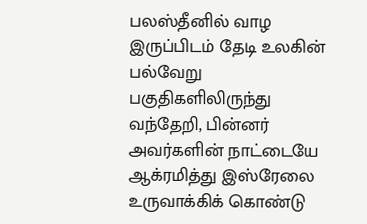பலஸ்தீனில் வாழ இருப்பிடம் தேடி உலகின் பல்வேறு பகுதிகளிலிருந்து வந்தேறி, பின்னர் அவர்களின் நாட்டையே ஆக்ரமித்து இஸ்ரேலை உருவாக்கிக் கொண்டு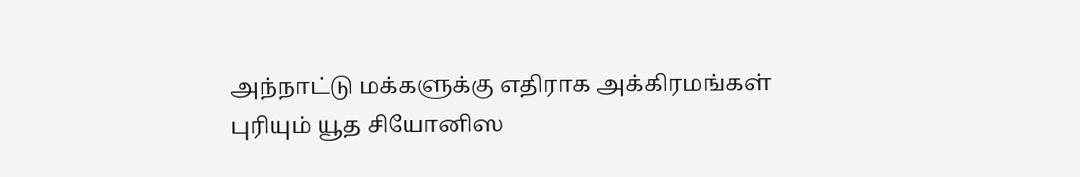அந்நாட்டு மக்களுக்கு எதிராக அக்கிரமங்கள் புரியும் யூத சியோனிஸ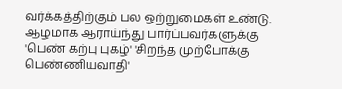வர்க்கத்திற்கும் பல ஒற்றுமைகள் உண்டு. ஆழமாக ஆராய்ந்து பார்ப்பவர்களுக்கு 'பெண் கற்பு புகழ்' 'சிறந்த முற்போக்கு பெண்ணியவாதி'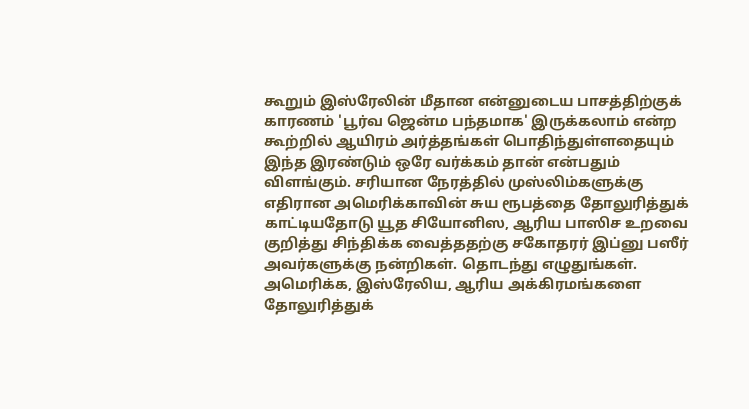கூறும் இஸ்ரேலின் மீதான என்னுடைய பாசத்திற்குக் காரணம் 'பூர்வ ஜென்ம பந்தமாக' இருக்கலாம் என்ற கூற்றில் ஆயிரம் அர்த்தங்கள் பொதிந்துள்ளதையும் இந்த இரண்டும் ஒரே வர்க்கம் தான் என்பதும் விளங்கும். சரியான நேரத்தில் முஸ்லிம்களுக்கு எதிரான அமெரிக்காவின் சுய ரூபத்தை தோலுரித்துக் காட்டியதோடு யூத சியோனிஸ, ஆரிய பாஸிச உறவை குறித்து சிந்திக்க வைத்ததற்கு சகோதரர் இப்னு பஸீர் அவர்களுக்கு நன்றிகள். தொடந்து எழுதுங்கள். அமெரிக்க, இஸ்ரேலிய, ஆரிய அக்கிரமங்களை தோலுரித்துக்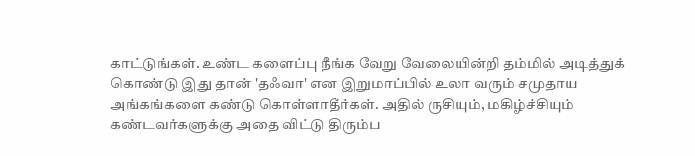காட்டுங்கள். உண்ட களைப்பு நீங்க வேறு வேலையின்றி தம்மில் அடித்துக் கொண்டு இது தான் 'தஃவா' என இறுமாப்பில் உலா வரும் சமுதாய அங்கங்களை கண்டு கொள்ளாதீர்கள். அதில் ருசியும், மகிழ்ச்சியும் கண்டவர்களுக்கு அதை விட்டு திரும்ப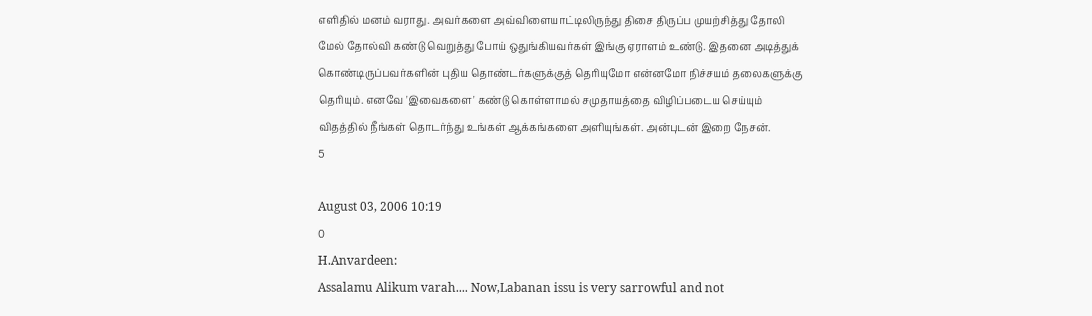எளிதில் மனம் வராது. அவர்களை அவ்விளையாட்டிலிருந்து திசை திருப்ப முயற்சித்து தோலி மேல் தோல்வி கண்டு வெறுத்து போய் ஒதுங்கியவர்கள் இங்கு ஏராளம் உண்டு. இதனை அடித்துக் கொண்டிருப்பவர்களின் புதிய தொண்டர்களுக்குத் தெரியுமோ என்னமோ நிச்சயம் தலைகளுக்கு தெரியும். எனவே 'இவைகளை' கண்டு கொள்ளாமல் சமுதாயத்தை விழிப்படைய செய்யும் விதத்தில் நீங்கள் தொடர்ந்து உங்கள் ஆக்கங்களை அளியுங்கள். அன்புடன் இறை நேசன்.
5

August 03, 2006 10:19
0
H.Anvardeen:
Assalamu Alikum varah.... Now,Labanan issu is very sarrowful and not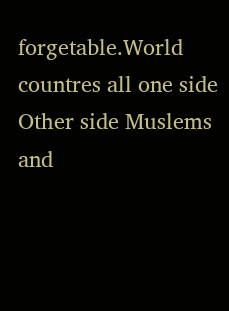forgetable.World countres all one side Other side Muslems and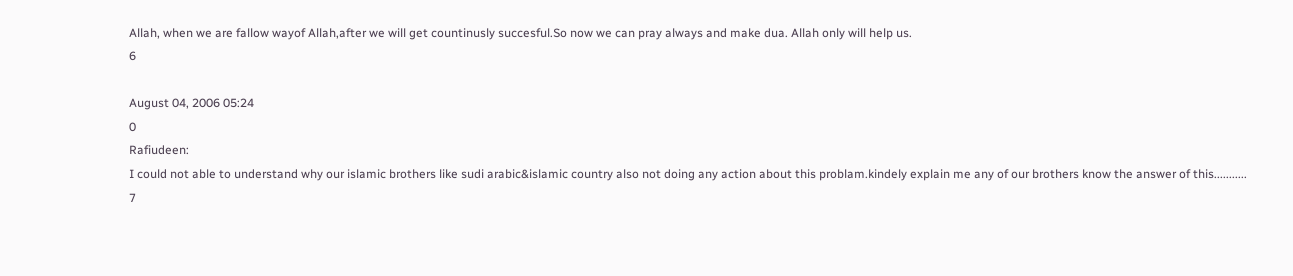Allah, when we are fallow wayof Allah,after we will get countinusly succesful.So now we can pray always and make dua. Allah only will help us.
6

August 04, 2006 05:24
0
Rafiudeen:
I could not able to understand why our islamic brothers like sudi arabic&islamic country also not doing any action about this problam.kindely explain me any of our brothers know the answer of this...........
7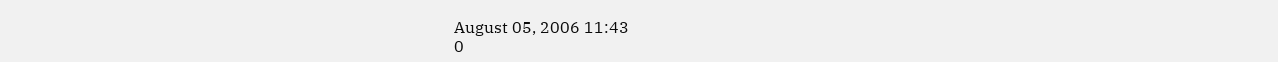August 05, 2006 11:43
0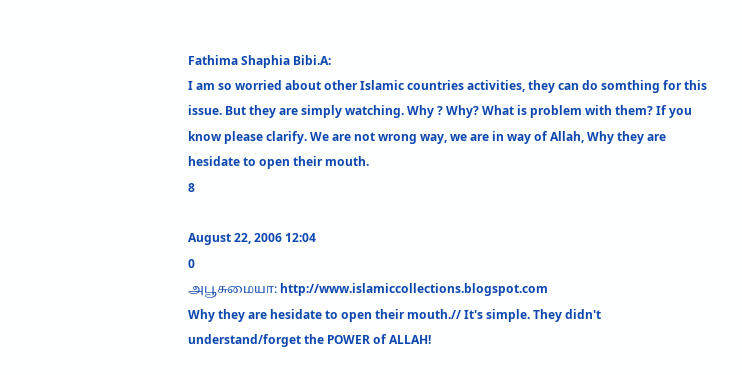Fathima Shaphia Bibi.A:
I am so worried about other Islamic countries activities, they can do somthing for this issue. But they are simply watching. Why ? Why? What is problem with them? If you know please clarify. We are not wrong way, we are in way of Allah, Why they are hesidate to open their mouth.
8

August 22, 2006 12:04
0
அபூசுமையா: http://www.islamiccollections.blogspot.com
Why they are hesidate to open their mouth.// It's simple. They didn't understand/forget the POWER of ALLAH!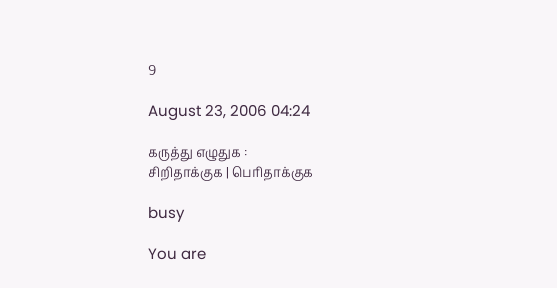9

August 23, 2006 04:24

கருத்து எழுதுக :
சிறிதாக்குக | பெரிதாக்குக

busy

You are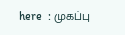here  : முகப்பு